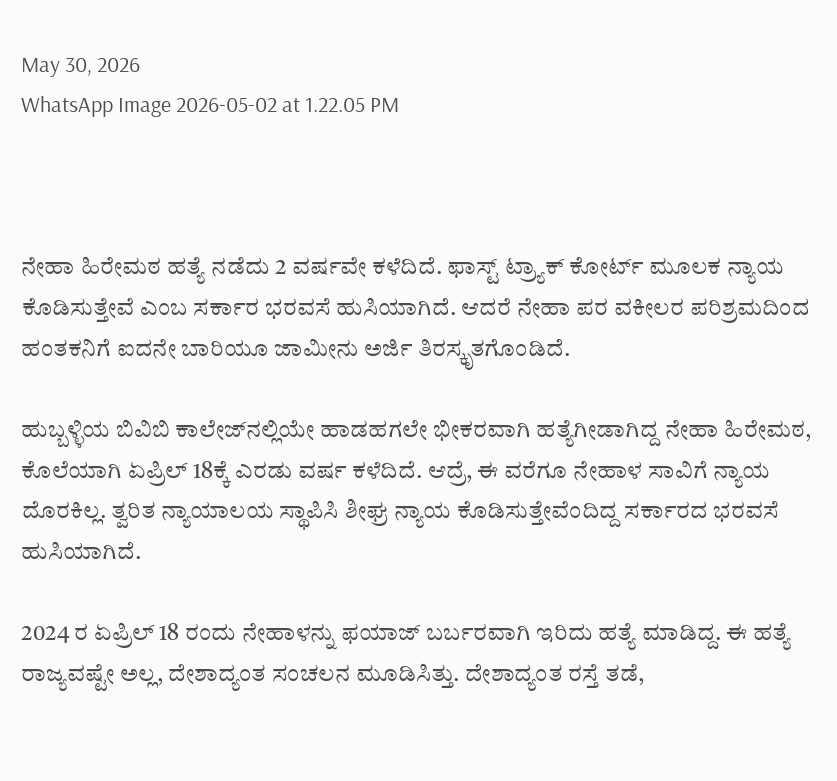May 30, 2026
WhatsApp Image 2026-05-02 at 1.22.05 PM



ನೇಹಾ ಹಿರೇಮಠ ಹತ್ಯೆ ನಡೆದು 2 ವರ್ಷವೇ ಕಳೆದಿದೆ. ಫಾಸ್ಟ್ ಟ್ರ್ಯಾಕ್ ಕೋರ್ಟ್ ಮೂಲಕ ನ್ಯಾಯ ಕೊಡಿಸುತ್ತೇವೆ ಎಂಬ ಸರ್ಕಾರ ಭರವಸೆ ಹುಸಿಯಾಗಿದೆ. ಆದರೆ ನೇಹಾ ಪರ ವಕೀಲರ ಪರಿಶ್ರಮದಿಂದ ಹಂತಕನಿಗೆ ಐದನೇ ಬಾರಿಯೂ ಜಾಮೀನು ಅರ್ಜಿ ತಿರಸ್ಕೃತಗೊಂಡಿದೆ.

ಹುಬ್ಬಳ್ಳಿಯ ಬಿವಿಬಿ ಕಾಲೇಜ್‌ನಲ್ಲಿಯೇ ಹಾಡಹಗಲೇ ಭೀಕರವಾಗಿ ಹತ್ಯೆಗೀಡಾಗಿದ್ದ ನೇಹಾ ಹಿರೇಮಠ, ಕೊಲೆಯಾಗಿ ಏಪ್ರಿಲ್ 18ಕ್ಕೆ ಎರಡು ವರ್ಷ ಕಳೆದಿದೆ. ಆದ್ರೆ, ಈ ವರೆಗೂ ನೇಹಾಳ ಸಾವಿಗೆ ನ್ಯಾಯ ದೊರಕಿಲ್ಲ. ತ್ವರಿತ ನ್ಯಾಯಾಲಯ ಸ್ಥಾಪಿಸಿ ಶೀಘ್ರ ನ್ಯಾಯ ಕೊಡಿಸುತ್ತೇವೆಂದಿದ್ದ ಸರ್ಕಾರದ ಭರವಸೆ ಹುಸಿಯಾಗಿದೆ.

2024 ರ ಏಪ್ರಿಲ್ 18 ರಂದು ನೇಹಾಳನ್ನು ಫಯಾಜ್ ಬರ್ಬರವಾಗಿ ಇರಿದು ಹತ್ಯೆ ಮಾಡಿದ್ದ. ಈ ಹತ್ಯೆ ರಾಜ್ಯವಷ್ಟೇ ಅಲ್ಲ, ದೇಶಾದ್ಯಂತ ಸಂಚಲನ ಮೂಡಿಸಿತ್ತು. ದೇಶಾದ್ಯಂತ ರಸ್ತೆ ತಡೆ,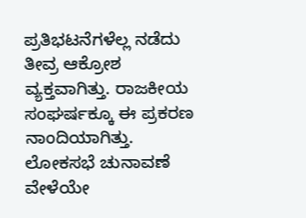ಪ್ರತಿಭಟನೆಗಳೆಲ್ಲ ನಡೆದು ತೀವ್ರ ಆಕ್ರೋಶ ವ್ಯಕ್ತವಾಗಿತ್ತು. ರಾಜಕೀಯ ಸಂಘರ್ಷಕ್ಕೂ ಈ ಪ್ರಕರಣ ನಾಂದಿಯಾಗಿತ್ತು. ಲೋಕಸಭೆ ಚುನಾವಣೆ ವೇಳೆಯೇ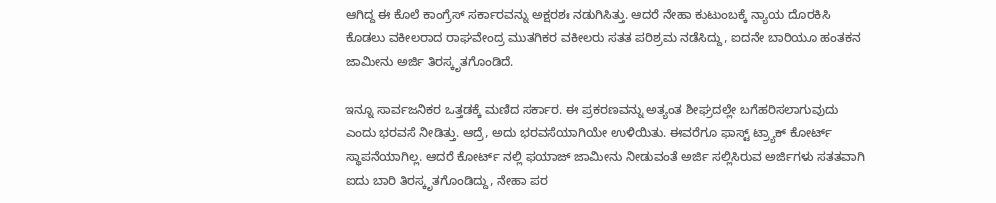ಆಗಿದ್ದ ಈ ಕೊಲೆ ಕಾಂಗ್ರೆಸ್ ಸರ್ಕಾರವನ್ನು ಅಕ್ಷರಶಃ ನಡುಗಿಸಿತ್ತು. ಆದರೆ ನೇಹಾ ಕುಟುಂಬಕ್ಕೆ ನ್ಯಾಯ ದೊರಕಿಸಿ ಕೊಡಲು ವಕೀಲರಾದ ರಾಘವೇಂದ್ರ ಮುತಗಿಕರ ವಕೀಲರು ಸತತ ಪರಿಶ್ರಮ ನಡೆಸಿದ್ದು, ಐದನೇ ಬಾರಿಯೂ ಹಂತಕನ ಜಾಮೀನು ಅರ್ಜಿ ತಿರಸ್ಕೃತಗೊಂಡಿದೆ.

ಇನ್ನೂ ಸಾರ್ವಜನಿಕರ ಒತ್ತಡಕ್ಕೆ ಮಣಿದ ಸರ್ಕಾರ. ಈ ಪ್ರಕರಣವನ್ನು ಅತ್ಯಂತ ಶೀಘ್ರದಲ್ಲೇ ಬಗೆಹರಿಸಲಾಗುವುದು ಎಂದು ಭರವಸೆ ನೀಡಿತ್ತು‌. ಆದ್ರೆ, ಅದು ಭರವಸೆಯಾಗಿಯೇ ಉಳಿಯಿತು. ಈವರೆಗೂ ಫಾಸ್ಟ್ ಟ್ರ್ಯಾಕ್ ಕೋರ್ಟ್ ಸ್ಥಾಪನೆಯಾಗಿಲ್ಲ. ಆದರೆ ಕೋರ್ಟ್ ನಲ್ಲಿ ಫಯಾಜ್ ಜಾಮೀನು ನೀಡುವಂತೆ ಅರ್ಜಿ ಸಲ್ಲಿಸಿರುವ ಅರ್ಜಿಗಳು ಸತತವಾಗಿ ಐದು ಬಾರಿ ತಿರಸ್ಕೃತಗೊಂಡಿದ್ದು, ನೇಹಾ ಪರ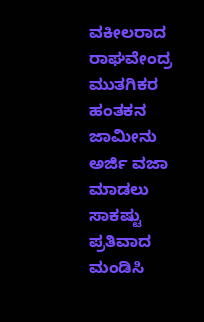ವಕೀಲರಾದ ರಾಘವೇಂದ್ರ ಮುತಗಿಕರ ಹಂತಕನ ಜಾಮೀನು ಅರ್ಜಿ ವಜಾ ಮಾಡಲು ಸಾಕಷ್ಟು ಪ್ರತಿವಾದ ಮಂಡಿಸಿ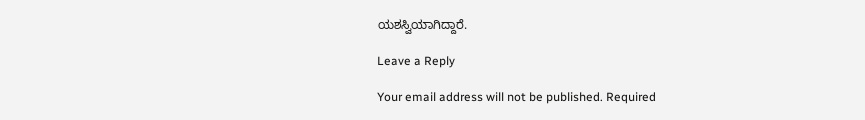ಯಶಸ್ವಿಯಾಗಿದ್ದಾರೆ.

Leave a Reply

Your email address will not be published. Required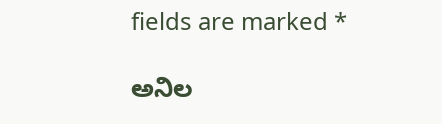fields are marked *

ಅನಿಲ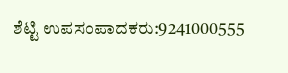ಶೆಟ್ಟಿ ಉಪಸಂಪಾದಕರು:9241000555